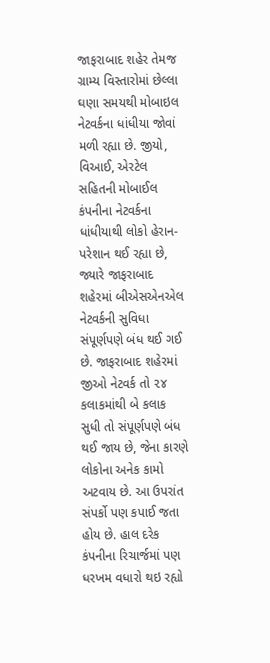જાફરાબાદ શહેર તેમજ ગ્રામ્ય વિસ્તારોમાં છેલ્લા ઘણા સમયથી મોબાઇલ નેટવર્કના ધાંધીયા જોવાં મળી રહ્યા છે. જીયો, વિઆઈ, એરટેલ સહિતની મોબાઈલ કંપનીના નેટવર્કના ધાંધીયાથી લોકો હેરાન-પરેશાન થઈ રહ્યા છે, જ્યારે જાફરાબાદ શહેરમાં બીએસએનએલ નેટવર્કની સુવિધા સંપૂર્ણપણે બંધ થઈ ગઈ છે. જાફરાબાદ શહેરમાં જીઓ નેટવર્ક તો ૨૪ કલાકમાંથી બે કલાક સુધી તો સંપૂર્ણપણે બંધ થઈ જાય છે, જેના કારણે લોકોના અનેક કામો અટવાય છે. આ ઉપરાંત સંપર્કો પણ કપાઈ જતા હોય છે. હાલ દરેક કંપનીના રિચાર્જમાં પણ ધરખમ વધારો થઇ રહ્યો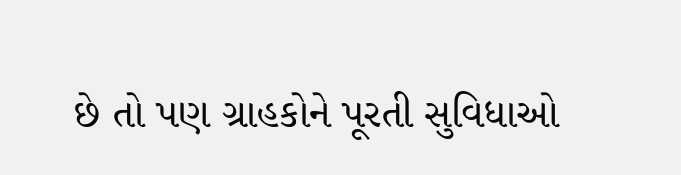છે તો પણ ગ્રાહકોને પૂરતી સુવિધાઓ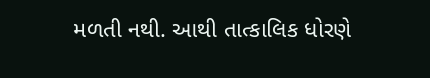મળતી નથી. આથી તાત્કાલિક ધોરણે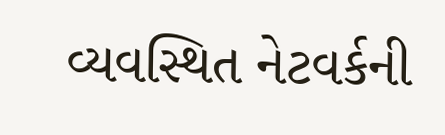વ્યવસ્થિત નેટવર્કની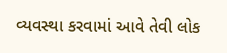વ્યવસ્થા કરવામાં આવે તેવી લોક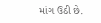માંગ ઉઠી છે.